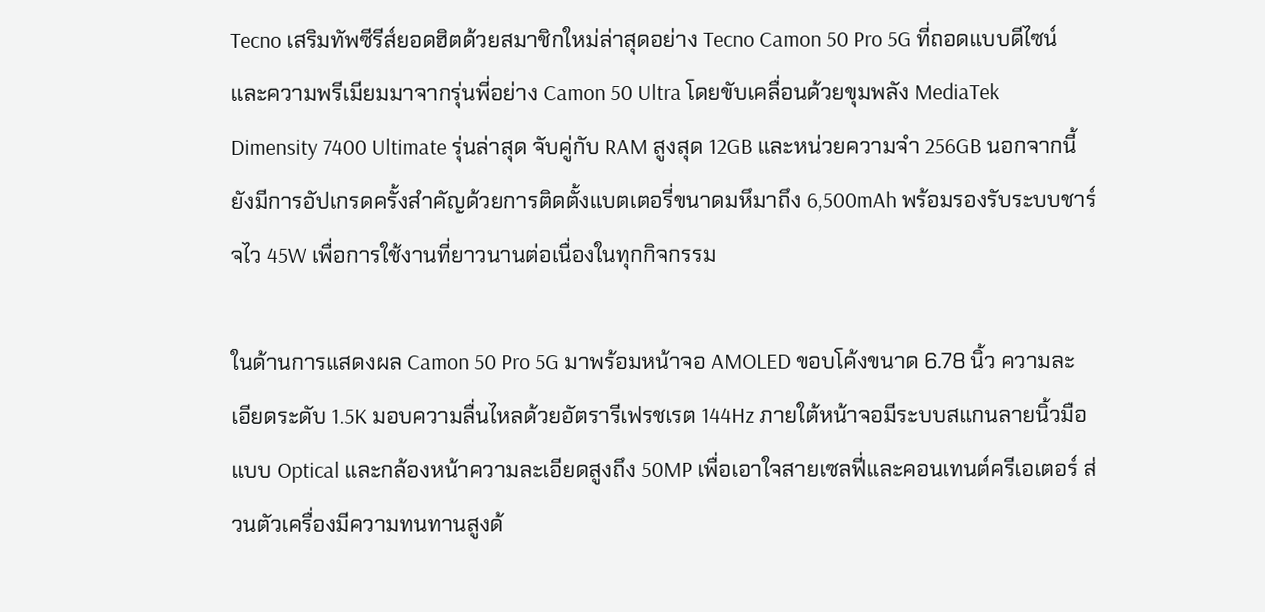Tecno เสริมทัพซีรีส์ยอดฮิตด้วยสมาชิกใหม่ล่าสุดอย่าง Tecno Camon 50 Pro 5G ที่ถอดแบบดีไซน์และความพรีเมียมมาจากรุ่นพี่อย่าง Camon 50 Ultra โดยขับเคลื่อนด้วยขุมพลัง MediaTek Dimensity 7400 Ultimate รุ่นล่าสุด จับคู่กับ RAM สูงสุด 12GB และหน่วยความจำ 256GB นอกจากนี้ยังมีการอัปเกรดครั้งสำคัญด้วยการติดตั้งแบตเตอรี่ขนาดมหึมาถึง 6,500mAh พร้อมรองรับระบบชาร์จไว 45W เพื่อการใช้งานที่ยาวนานต่อเนื่องในทุกกิจกรรม

ในด้านการแสดงผล Camon 50 Pro 5G มาพร้อมหน้าจอ AMOLED ขอบโค้งขนาด 6.78 นิ้ว ความละเอียดระดับ 1.5K มอบความลื่นไหลด้วยอัตรารีเฟรชเรต 144Hz ภายใต้หน้าจอมีระบบสแกนลายนิ้วมือแบบ Optical และกล้องหน้าความละเอียดสูงถึง 50MP เพื่อเอาใจสายเซลฟี่และคอนเทนต์ครีเอเตอร์ ส่วนตัวเครื่องมีความทนทานสูงด้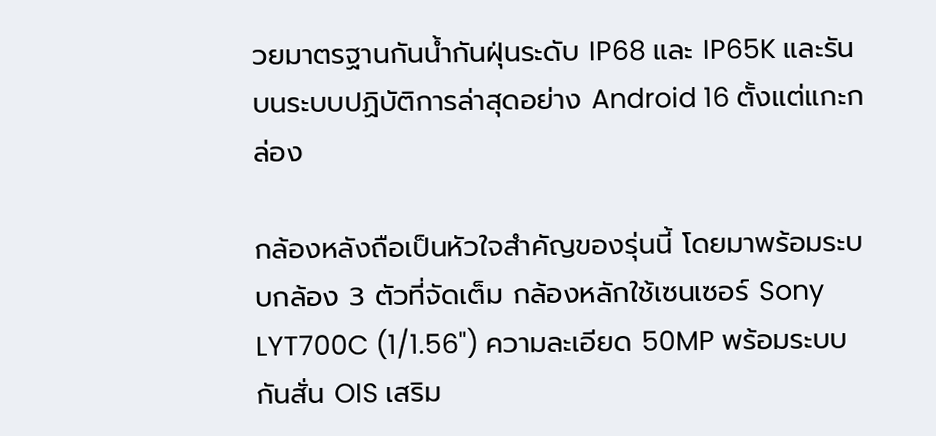วยมาตรฐานกันน้ำกันฝุ่นระดับ IP68 และ IP65K และรันบนระบบปฏิบัติการล่าสุดอย่าง Android 16 ตั้งแต่แกะกล่อง

กล้องหลังถือเป็นหัวใจสำคัญของรุ่นนี้ โดยมาพร้อมระบบกล้อง 3 ตัวที่จัดเต็ม กล้องหลักใช้เซนเซอร์ Sony LYT700C (1/1.56") ความละเอียด 50MP พร้อมระบบกันสั่น OIS เสริม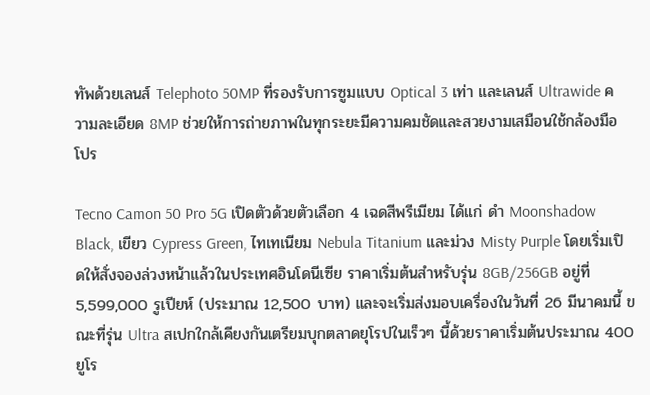ทัพด้วยเลนส์ Telephoto 50MP ที่รองรับการซูมแบบ Optical 3 เท่า และเลนส์ Ultrawide ความละเอียด 8MP ช่วยให้การถ่ายภาพในทุกระยะมีความคมชัดและสวยงามเสมือนใช้กล้องมือโปร

Tecno Camon 50 Pro 5G เปิดตัวด้วยตัวเลือก 4 เฉดสีพรีเมียม ได้แก่ ดำ Moonshadow Black, เขียว Cypress Green, ไทเทเนียม Nebula Titanium และม่วง Misty Purple โดยเริ่มเปิดให้สั่งจองล่วงหน้าแล้วในประเทศอินโดนีเซีย ราคาเริ่มต้นสำหรับรุ่น 8GB/256GB อยู่ที่ 5,599,000 รูเปียห์ (ประมาณ 12,500 บาท) และจะเริ่มส่งมอบเครื่องในวันที่ 26 มีนาคมนี้ ขณะที่รุ่น Ultra สเปกใกล้เคียงกันเตรียมบุกตลาดยุโรปในเร็วๆ นี้ด้วยราคาเริ่มต้นประมาณ 400 ยูโร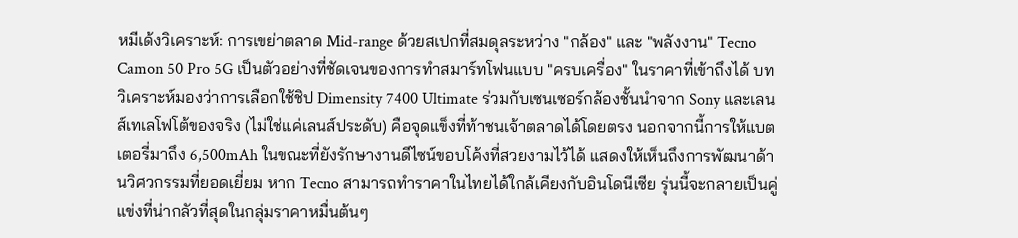หมีเด้งวิเคราะห์: การเขย่าตลาด Mid-range ด้วยสเปกที่สมดุลระหว่าง "กล้อง" และ "พลังงาน" Tecno Camon 50 Pro 5G เป็นตัวอย่างที่ชัดเจนของการทำสมาร์ทโฟนแบบ "ครบเครื่อง" ในราคาที่เข้าถึงได้ บทวิเคราะห์มองว่าการเลือกใช้ชิป Dimensity 7400 Ultimate ร่วมกับเซนเซอร์กล้องชั้นนำจาก Sony และเลนส์เทเลโฟโต้ของจริง (ไม่ใช่แค่เลนส์ประดับ) คือจุดแข็งที่ท้าชนเจ้าตลาดได้โดยตรง นอกจากนี้การให้แบตเตอรี่มาถึง 6,500mAh ในขณะที่ยังรักษางานดีไซน์ขอบโค้งที่สวยงามไว้ได้ แสดงให้เห็นถึงการพัฒนาด้านวิศวกรรมที่ยอดเยี่ยม หาก Tecno สามารถทำราคาในไทยได้ใกล้เคียงกับอินโดนีเซีย รุ่นนี้จะกลายเป็นคู่แข่งที่น่ากลัวที่สุดในกลุ่มราคาหมื่นต้นๆ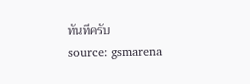ทันทีครับ
source: gsmarena